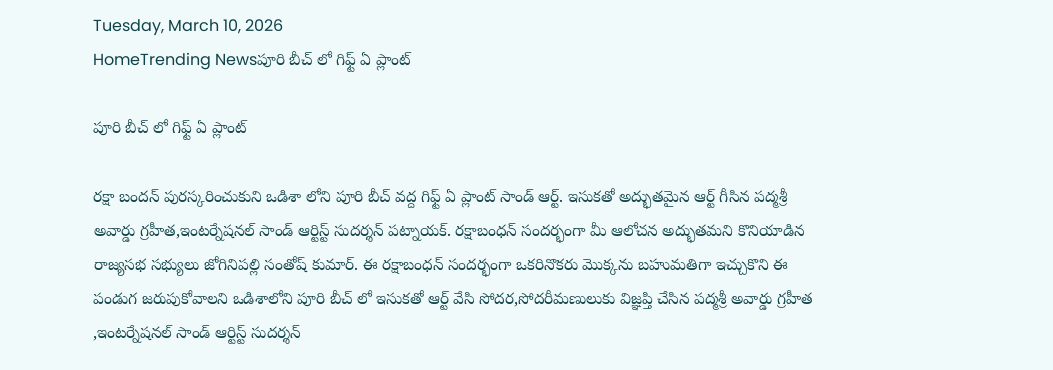Tuesday, March 10, 2026
HomeTrending Newsపూరి బీచ్ లో గిఫ్ట్ ఏ ప్లాంట్

పూరి బీచ్ లో గిఫ్ట్ ఏ ప్లాంట్

రక్షా బందన్ పురస్కరించుకుని ఒడిశా లోని పూరి బీచ్ వద్ద గిఫ్ట్ ఏ ప్లాంట్ సాండ్ ఆర్ట్. ఇసుకతో అద్భుతమైన ఆర్ట్ గీసిన పద్మశ్రీ అవార్డు గ్రహీత,ఇంటర్నేషనల్ సాండ్ ఆర్టిస్ట్ సుదర్శన్ పట్నాయక్. రక్షాబంధన్ సందర్భంగా మీ ఆలోచన అద్భుతమని కొనియాడిన రాజ్యసభ సభ్యులు జోగినిపల్లి సంతోష్ కుమార్. ఈ రక్షాబంధన్ సందర్భంగా ఒకరినొకరు మొక్కను బహుమతిగా ఇచ్చుకొని ఈ పండుగ జరుపుకోవాలని ఒడిశాలోని పూరి బీచ్ లో ఇసుకతో ఆర్ట్ వేసి సోదర,సోదరీమణులుకు విజ్ఞప్తి చేసిన పద్మశ్రీ అవార్డు గ్రహీత ,ఇంటర్నేషనల్ సాండ్ ఆర్టిస్ట్ సుదర్శన్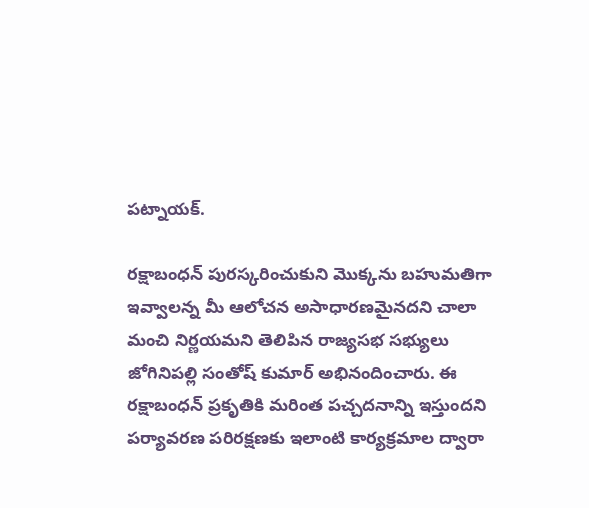పట్నాయక్.

రక్షాబంధన్ పురస్కరించుకుని మొక్కను బహుమతిగా ఇవ్వాలన్న మీ ఆలోచన అసాధారణమైనదని చాలా మంచి నిర్ణయమని తెలిపిన రాజ్యసభ సభ్యులు జోగినిపల్లి సంతోష్ కుమార్ అభినందించారు. ఈ రక్షాబంధన్ ప్రకృతికి మరింత పచ్చదనాన్ని ఇస్తుందని పర్యావరణ పరిరక్షణకు ఇలాంటి కార్యక్రమాల ద్వారా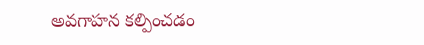అవగాహన కల్పించడం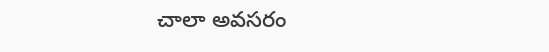చాలా అవసరం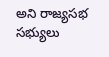అని రాజ్యసభ సభ్యులు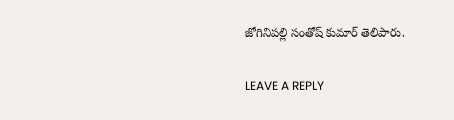జోగినిపల్లి సంతోష్ కుమార్ తెలిపారు.

LEAVE A REPLY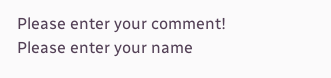Please enter your comment!
Please enter your name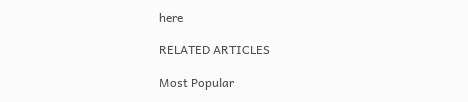here

RELATED ARTICLES

Most Popular